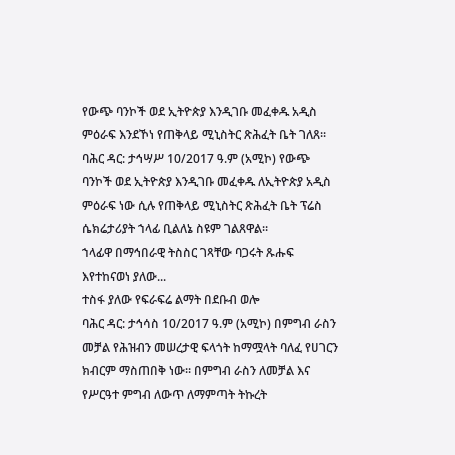የውጭ ባንኮች ወደ ኢትዮጵያ እንዲገቡ መፈቀዱ አዲስ ምዕራፍ እንደኾነ የጠቅላይ ሚኒስትር ጽሕፈት ቤት ገለጸ፡፡
ባሕር ዳር: ታኅሣሥ 10/2017 ዓ.ም (አሚኮ) የውጭ ባንኮች ወደ ኢትዮጵያ እንዲገቡ መፈቀዱ ለኢትዮጵያ አዲስ ምዕራፍ ነው ሲሉ የጠቅላይ ሚኒስትር ጽሕፈት ቤት ፕሬስ ሴክሬታሪያት ኀላፊ ቢልለኔ ስዩም ገልጸዋል።
ኀላፊዋ በማኅበራዊ ትስስር ገጻቸው ባጋሩት ጹሑፍ እየተከናወነ ያለው...
ተስፋ ያለው የፍራፍሬ ልማት በደቡብ ወሎ
ባሕር ዳር: ታኅሳስ 10/2017 ዓ.ም (አሚኮ) በምግብ ራስን መቻል የሕዝብን መሠረታዊ ፍላጎት ከማሟላት ባለፈ የሀገርን ክብርም ማስጠበቅ ነው። በምግብ ራስን ለመቻል እና የሥርዓተ ምግብ ለውጥ ለማምጣት ትኩረት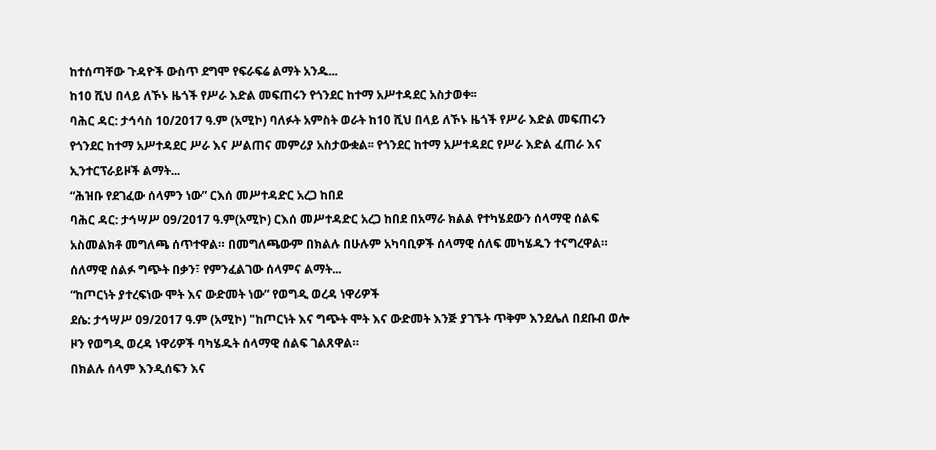ከተሰጣቸው ጉዳዮች ውስጥ ደግሞ የፍራፍሬ ልማት አንዱ...
ከ10 ሺህ በላይ ለኾኑ ዜጎች የሥራ እድል መፍጠሩን የጎንደር ከተማ አሥተዳደር አስታወቀ፡፡
ባሕር ዳር: ታኅሳስ 10/2017 ዓ.ም (አሚኮ) ባለፉት አምስት ወራት ከ10 ሺህ በላይ ለኾኑ ዜጎች የሥራ እድል መፍጠሩን የጎንደር ከተማ አሥተዳደር ሥራ እና ሥልጠና መምሪያ አስታውቋል፡፡ የጎንደር ከተማ አሥተዳደር የሥራ እድል ፈጠራ እና ኢንተርፕራይዞች ልማት...
“ሕዝቡ የደገፈው ሰላምን ነው” ርእሰ መሥተዳድር አረጋ ከበደ
ባሕር ዳር: ታኅሣሥ 09/2017 ዓ.ም(አሚኮ) ርእሰ መሥተዳድር አረጋ ከበደ በአማራ ክልል የተካሄደውን ሰላማዊ ሰልፍ አስመልክቶ መግለጫ ሰጥተዋል። በመግለጫውም በክልሉ በሁሉም አካባቢዎች ሰላማዊ ሰለፍ መካሄዱን ተናግረዋል። ሰለማዊ ሰልፉ ግጭት በቃን፣ የምንፈልገው ሰላምና ልማት...
“ከጦርነት ያተረፍነው ሞት እና ውድመት ነው” የወግዲ ወረዳ ነዋሪዎች
ደሴ: ታኅሣሥ 09/2017 ዓ.ም (አሚኮ) "ከጦርነት እና ግጭት ሞት እና ውድመት እንጅ ያገኙት ጥቅም እንደሌለ በደቡብ ወሎ ዞን የወግዲ ወረዳ ነዋሪዎች ባካሄዱት ሰላማዊ ሰልፍ ገልጸዋል።
በክልሉ ሰላም እንዲሰፍን እና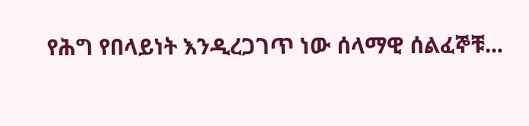የሕግ የበላይነት እንዲረጋገጥ ነው ሰላማዊ ሰልፈኞቹ...